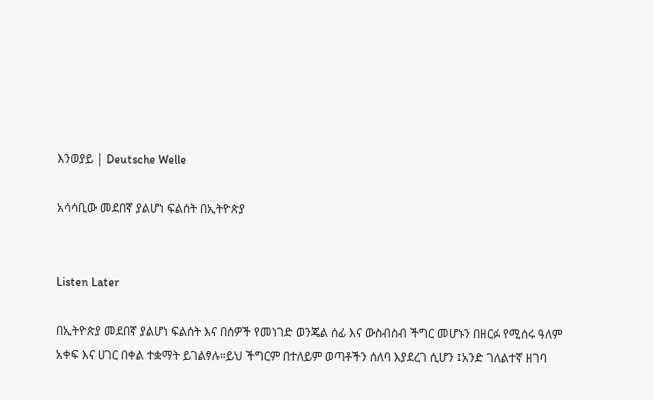እንወያይ | Deutsche Welle

አሳሳቢው መደበኛ ያልሆነ ፍልሰት በኢትዮጵያ


Listen Later

በኢትዮጵያ መደበኛ ያልሆነ ፍልሰት እና በሰዎች የመነገድ ወንጄል ሰፊ እና ውስብስብ ችግር መሆኑን በዘርፉ የሚሰሩ ዓለም አቀፍ እና ሀገር በቀል ተቋማት ይገልፃሉ።ይህ ችግርም በተለይም ወጣቶችን ሰለባ እያደረገ ሲሆን ፤አንድ ገለልተኛ ዘገባ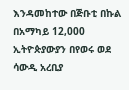እንዳመከተው በጅቡቲ በኩል በአማካይ 12,000 ኢትዮጵያውያን በየወሩ ወደ ሳውዲ አረቢያ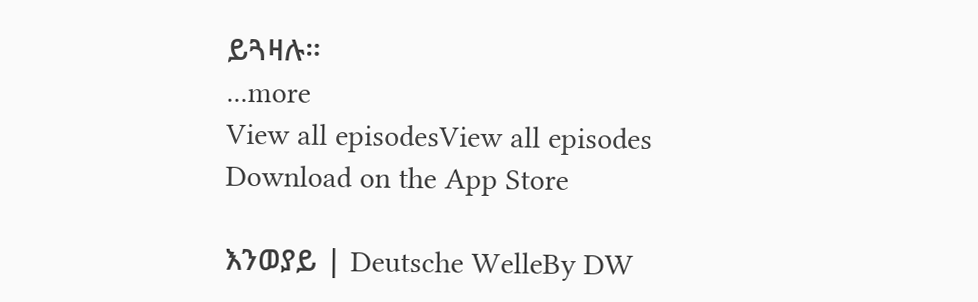ይጓዛሉ።
...more
View all episodesView all episodes
Download on the App Store

እንወያይ | Deutsche WelleBy DW